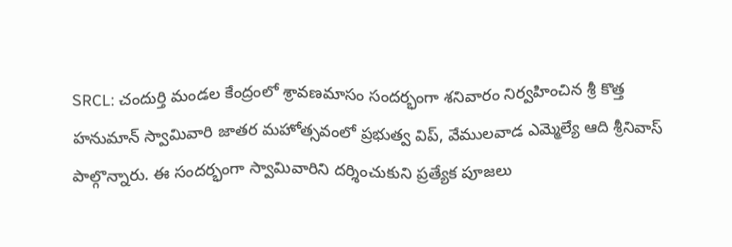SRCL: చందుర్తి మండల కేంద్రంలో శ్రావణమాసం సందర్భంగా శనివారం నిర్వహించిన శ్రీ కొత్త హనుమాన్ స్వామివారి జాతర మహోత్సవంలో ప్రభుత్వ విప్, వేములవాడ ఎమ్మెల్యే ఆది శ్రీనివాస్ పాల్గొన్నారు. ఈ సందర్భంగా స్వామివారిని దర్శించుకుని ప్రత్యేక పూజలు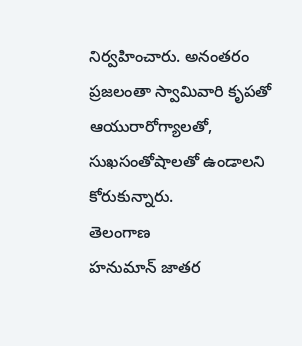నిర్వహించారు. అనంతరం ప్రజలంతా స్వామివారి కృపతో ఆయురారోగ్యాలతో, సుఖసంతోషాలతో ఉండాలని కోరుకున్నారు.
తెలంగాణ
హనుమాన్ జాతర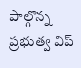పాల్గొన్న ప్రభుత్వ విప్